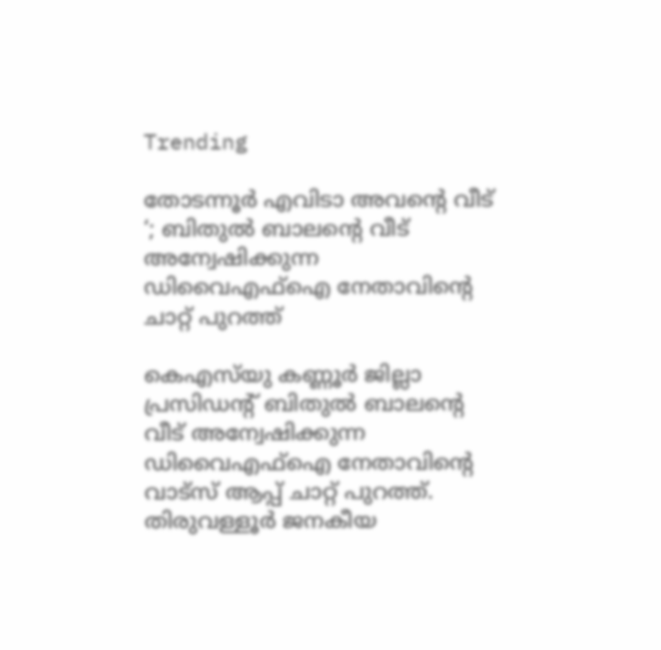Trending

തോടന്നൂര്‍ എവിടാ അവന്റെ വീട് ‘; ബിതുല്‍ ബാലന്റെ വീട് അന്വേഷിക്കുന്ന ഡിവൈഎഫ്‌ഐ നേതാവിന്റെ ചാറ്റ് പുറത്ത്

കെഎസ്‌യു കണ്ണൂര്‍ ജില്ലാ പ്രസിഡന്റ് ബിതുല്‍ ബാലന്റെ വീട് അന്വേഷിക്കുന്ന ഡിവൈഎഫ്‌ഐ നേതാവിന്റെ വാട്‌സ് ആപ്പ് ചാറ്റ് പുറത്ത്. തിരുവള്ളൂര്‍ ജനകീയ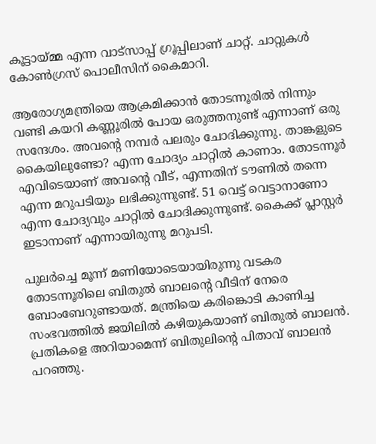കൂട്ടായ്മ്മ എന്ന വാട്‌സാപ്പ് ഗ്രൂപ്പിലാണ് ചാറ്റ്. ചാറ്റുകള്‍ കോണ്‍ഗ്രസ് പൊലീസിന് കൈമാറി.

ആരോഗ്യമന്ത്രിയെ ആക്രമിക്കാന്‍ തോടന്നൂരില്‍ നിന്നും വണ്ടി കയറി കണ്ണൂരില്‍ പോയ ഒരുത്തനുണ്ട് എന്നാണ് ഒരു സന്ദേശം. അവന്റെ നമ്പര്‍ പലരും ചോദിക്കുന്നു. താങ്കളുടെ കൈയിലുണ്ടോ? എന്ന ചോദ്യം ചാറ്റില്‍ കാണാം. തോടന്നൂര്‍ എവിടെയാണ് അവന്റെ വീട്, എന്നതിന് ടൗണില്‍ തന്നെ എന്ന മറുപടിയും ലഭിക്കുന്നുണ്ട്. 51 വെട്ട് വെട്ടാനാണോ എന്ന ചോദ്യവും ചാറ്റില്‍ ചോദിക്കുന്നുണ്ട്. കൈക്ക് പ്ലാസ്റ്റര്‍ ഇടാനാണ് എന്നായിരുന്നു മറുപടി.

പുലര്‍ച്ചെ മൂന്ന് മണിയോടെയായിരുന്നു വടകര തോടന്നൂരിലെ ബിതുല്‍ ബാലന്റെ വീടിന് നേരെ ബോംബേറുണ്ടായത്. മന്ത്രിയെ കരിങ്കൊടി കാണിച്ച സംഭവത്തില്‍ ജയിലില്‍ കഴിയുകയാണ് ബിതുല്‍ ബാലന്‍. പ്രതികളെ അറിയാമെന്ന് ബിതുലിന്റെ പിതാവ് ബാലന്‍ പറഞ്ഞു.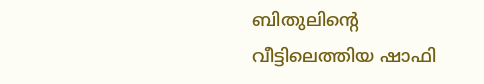ബിതുലിന്റെ വീട്ടിലെത്തിയ ഷാഫി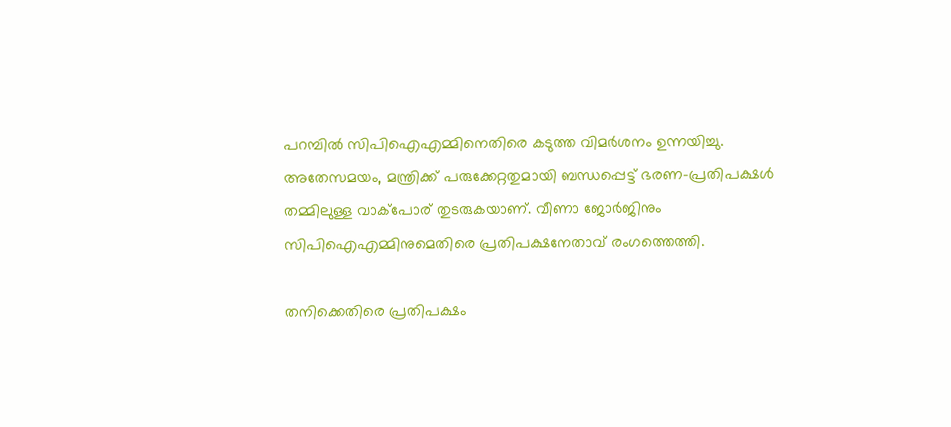പറമ്പില്‍ സിപിഐഎമ്മിനെതിരെ കടുത്ത വിമര്‍ശനം ഉന്നയിച്ചു. അതേസമയം, മന്ത്രിക്ക് പരുക്കേറ്റതുമായി ബന്ധപ്പെട്ട് ഭരണ-പ്രതിപക്ഷള്‍ തമ്മിലുള്ള വാക്‌പോര് തുടരുകയാണ്. വീണാ ജോര്‍ജിനും സിപിഐഎമ്മിനുമെതിരെ പ്രതിപക്ഷനേതാവ് രംഗത്തെത്തി.

തനിക്കെതിരെ പ്രതിപക്ഷം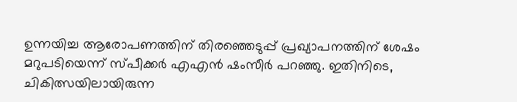ഉന്നയിച്ച ആരോപണത്തിന് തിരഞ്ഞെടുപ്പ് പ്രഖ്യാപനത്തിന് ശേഷം മറുപടിയെന്ന് സ്പീക്കര്‍ എഎന്‍ ഷംസീര്‍ പറഞ്ഞു. ഇതിനിടെ, ചികിത്സയിലായിരുന്ന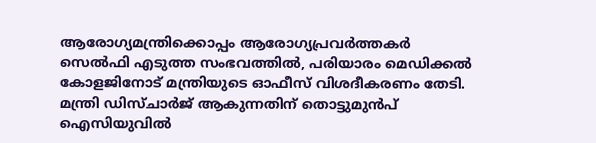ആരോഗ്യമന്ത്രിക്കൊപ്പം ആരോഗ്യപ്രവര്‍ത്തകര്‍ സെല്‍ഫി എടുത്ത സംഭവത്തില്‍, പരിയാരം മെഡിക്കല്‍ കോളജിനോട് മന്ത്രിയുടെ ഓഫീസ് വിശദീകരണം തേടി. മന്ത്രി ഡിസ്ചാര്‍ജ് ആകുന്നതിന് തൊട്ടുമുന്‍പ് ഐസിയുവില്‍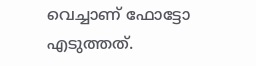വെച്ചാണ് ഫോട്ടോ എടുത്തത്.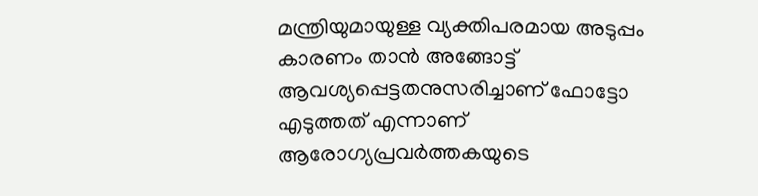മന്ത്രിയുമായുള്ള വ്യക്തിപരമായ അടുപ്പം കാരണം താന്‍ അങ്ങോട്ട് ആവശ്യപ്പെട്ടതനുസരിച്ചാണ് ഫോട്ടോ എടുത്തത് എന്നാണ് ആരോഗ്യപ്രവര്‍ത്തകയുടെ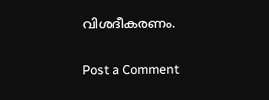വിശദീകരണം.

Post a Comment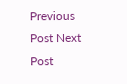Previous Post Next Post